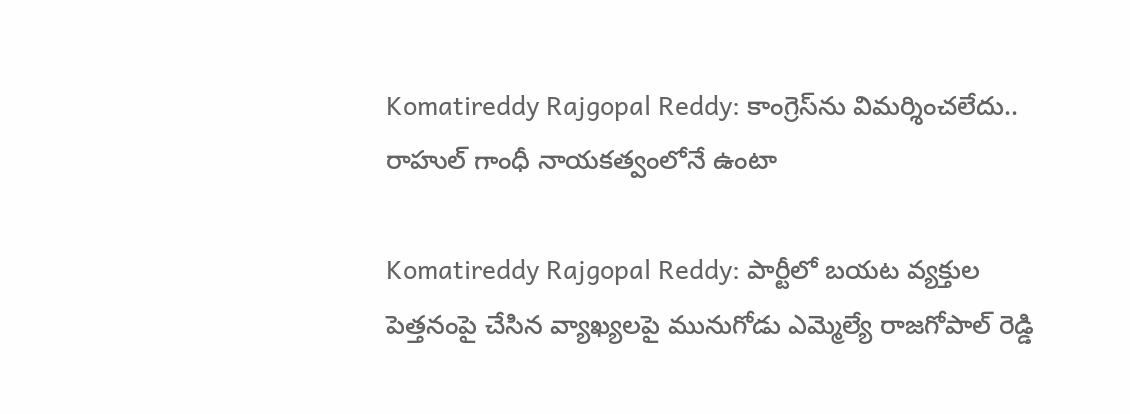Komatireddy Rajgopal Reddy: కాంగ్రెస్‌ను విమర్శించలేదు.. రాహుల్ గాంధీ నాయకత్వంలోనే ఉంటా

Komatireddy Rajgopal Reddy: పార్టీలో బయట వ్యక్తుల పెత్తనంపై చేసిన వ్యాఖ్యలపై మునుగోడు ఎమ్మెల్యే రాజగోపాల్ రెడ్డి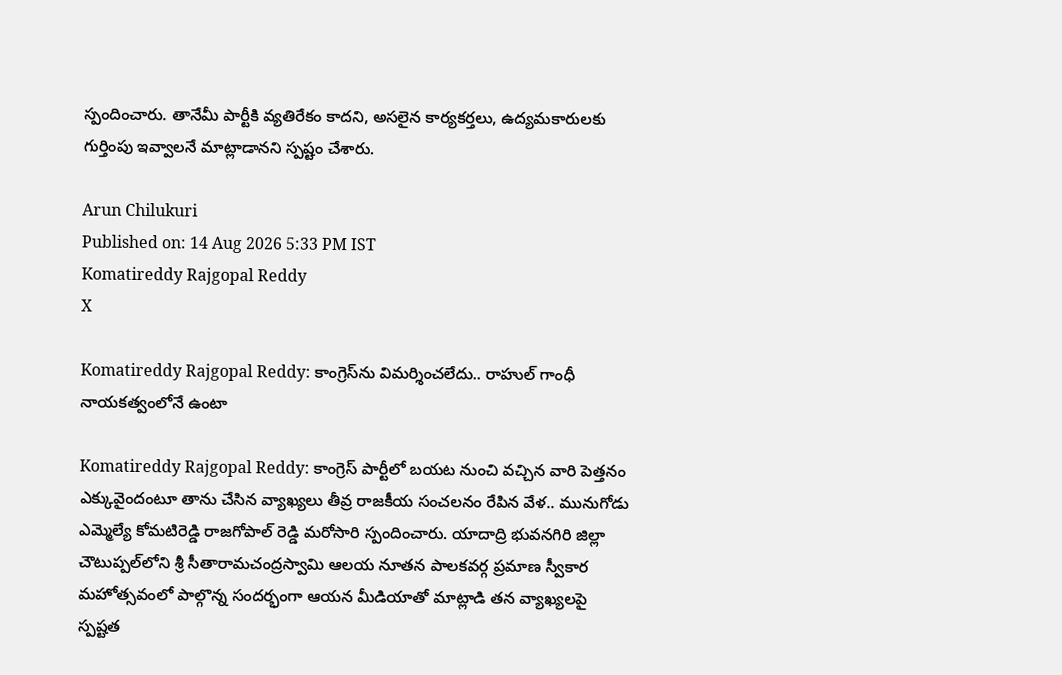స్పందించారు. తానేమీ పార్టీకి వ్యతిరేకం కాదని, అసలైన కార్యకర్తలు, ఉద్యమకారులకు గుర్తింపు ఇవ్వాలనే మాట్లాడానని స్పష్టం చేశారు.

Arun Chilukuri
Published on: 14 Aug 2026 5:33 PM IST
Komatireddy Rajgopal Reddy
X

Komatireddy Rajgopal Reddy: కాంగ్రెస్‌ను విమర్శించలేదు.. రాహుల్ గాంధీ నాయకత్వంలోనే ఉంటా

Komatireddy Rajgopal Reddy: కాంగ్రెస్ పార్టీలో బయట నుంచి వచ్చిన వారి పెత్తనం ఎక్కువైందంటూ తాను చేసిన వ్యాఖ్యలు తీవ్ర రాజకీయ సంచలనం రేపిన వేళ.. మునుగోడు ఎమ్మెల్యే కోమటిరెడ్డి రాజగోపాల్ రెడ్డి మరోసారి స్పందించారు. యాదాద్రి భువనగిరి జిల్లా చౌటుప్పల్‌లోని శ్రీ సీతారామచంద్రస్వామి ఆలయ నూతన పాలకవర్గ ప్రమాణ స్వీకార మహోత్సవంలో పాల్గొన్న సందర్భంగా ఆయన మీడియాతో మాట్లాడి తన వ్యాఖ్యలపై స్పష్టత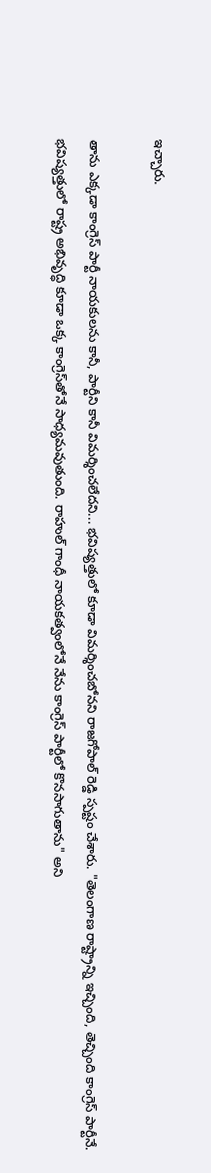ఇచ్చారు.

తాను ఎక్కడా కాంగ్రెస్ పార్టీ నాయకులను కానీ, పార్టీని కానీ విమర్శించలేదని... భవిష్యత్తులో కూడా విమర్శించబోనని రాజగోపాల్ రెడ్డి స్పష్టం చేశారు. "తెలంగాణ రాష్ట్రాన్ని ఇచ్చింది, తెచ్చింది కాంగ్రెస్ పార్టీనే. భవిష్యత్తులో రాష్ట్ర అభివృద్ధి కూడా ఒక్క కాంగ్రెస్‌తోనే సాధ్యమవుతుంది. రాహుల్ గాంధీ నాయకత్వంలోనే నేను కాంగ్రెస్ పార్టీలో కొనసాగుతాను" అని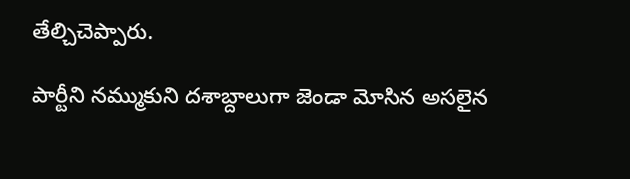తేల్చిచెప్పారు.

పార్టీని నమ్ముకుని దశాబ్దాలుగా జెండా మోసిన అసలైన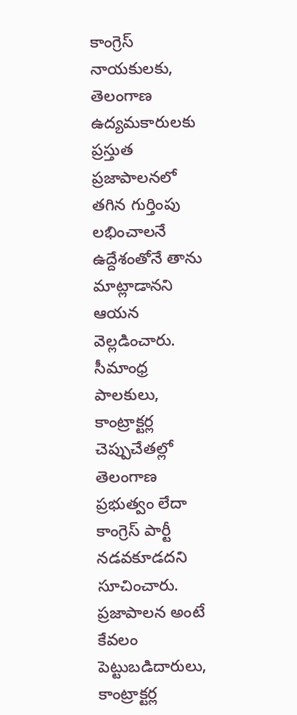కాంగ్రెస్ నాయకులకు, తెలంగాణ ఉద్యమకారులకు ప్రస్తుత ప్రజాపాలనలో తగిన గుర్తింపు లభించాలనే ఉద్దేశంతోనే తాను మాట్లాడానని ఆయన వెల్లడించారు. సీమాంధ్ర పాలకులు, కాంట్రాక్టర్ల చెప్పుచేతల్లో తెలంగాణ ప్రభుత్వం లేదా కాంగ్రెస్ పార్టీ నడవకూడదని సూచించారు. ప్రజాపాలన అంటే కేవలం పెట్టుబడిదారులు, కాంట్రాక్టర్ల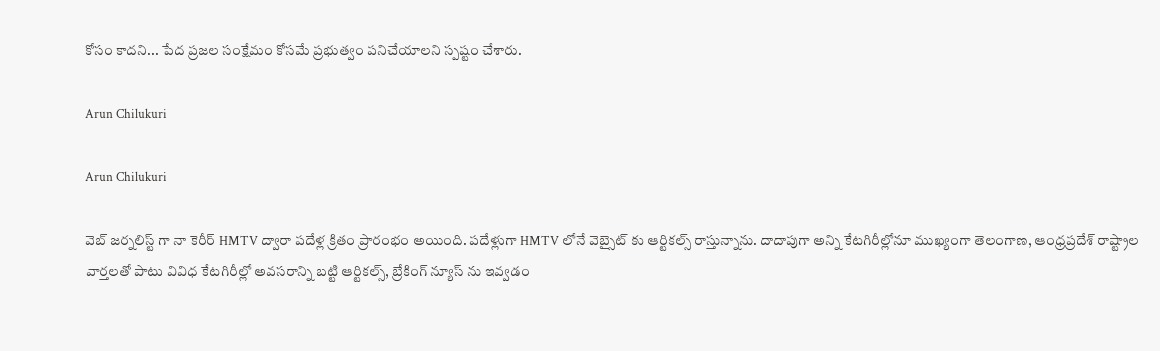కోసం కాదని... పేద ప్రజల సంక్షేమం కోసమే ప్రభుత్వం పనిచేయాలని స్పష్టం చేశారు.

Arun Chilukuri

Arun Chilukuri

వెబ్ జర్నలిస్ట్ గా నా కెరీర్ HMTV ద్వారా పదేళ్ల క్రితం ప్రారంభం అయింది. పదేళ్లుగా HMTV లోనే వెబ్సైట్ కు ఆర్టికల్స్ రాస్తున్నాను. దాదాపుగా అన్ని కేటగిరీల్లోనూ ముఖ్యంగా తెలంగాణ, ఆంధ్రప్రదేశ్ రాష్ట్రాల వార్తలతో పాటు వివిధ కేటగిరీల్లో అవసరాన్ని బట్టి ఆర్టికల్స్, బ్రేకింగ్ న్యూస్ ను ఇవ్వడం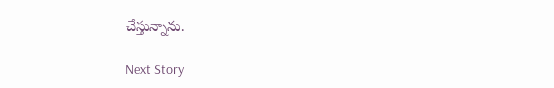చేస్తున్నాను.

Next Story